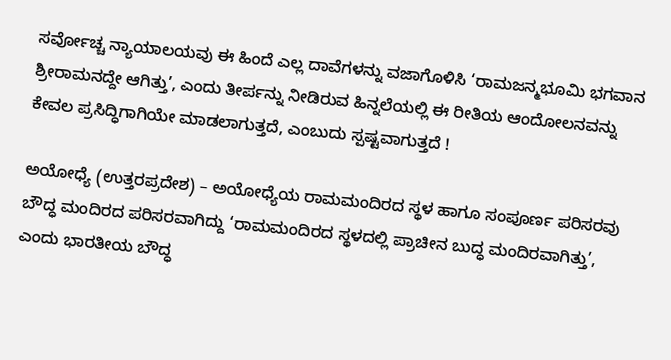ಸರ್ವೋಚ್ಚ ನ್ಯಾಯಾಲಯವು ಈ ಹಿಂದೆ ಎಲ್ಲ ದಾವೆಗಳನ್ನು ವಜಾಗೊಳಿಸಿ ‘ರಾಮಜನ್ಮಭೂಮಿ ಭಗವಾನ ಶ್ರೀರಾಮನದ್ದೇ ಆಗಿತ್ತು’, ಎಂದು ತೀರ್ಪನ್ನು ನೀಡಿರುವ ಹಿನ್ನಲೆಯಲ್ಲಿ ಈ ರೀತಿಯ ಆಂದೋಲನವನ್ನು ಕೇವಲ ಪ್ರಸಿದ್ಧಿಗಾಗಿಯೇ ಮಾಡಲಾಗುತ್ತದೆ, ಎಂಬುದು ಸ್ಪಷ್ಟವಾಗುತ್ತದೆ !

ಅಯೋಧ್ಯೆ (ಉತ್ತರಪ್ರದೇಶ) – ಅಯೋಧ್ಯೆಯ ರಾಮಮಂದಿರದ ಸ್ಥಳ ಹಾಗೂ ಸಂಪೂರ್ಣ ಪರಿಸರವು ಬೌದ್ಧ ಮಂದಿರದ ಪರಿಸರವಾಗಿದ್ದು ‘ರಾಮಮಂದಿರದ ಸ್ಥಳದಲ್ಲಿ ಪ್ರಾಚೀನ ಬುದ್ಧ ಮಂದಿರವಾಗಿತ್ತು’, ಎಂದು ಭಾರತೀಯ ಬೌದ್ಧ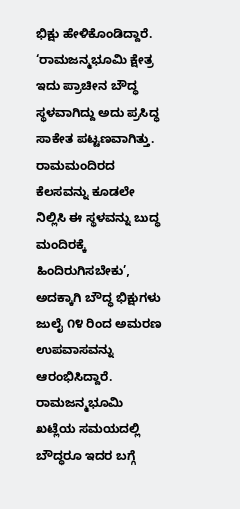ಭಿಕ್ಷು ಹೇಳಿಕೊಂಡಿದ್ದಾರೆ. ‘ರಾಮಜನ್ಮಭೂಮಿ ಕ್ಷೇತ್ರ ಇದು ಪ್ರಾಚೀನ ಬೌದ್ಧ ಸ್ಥಳವಾಗಿದ್ದು ಅದು ಪ್ರಸಿದ್ಧ ಸಾಕೇತ ಪಟ್ಟಣವಾಗಿತ್ತು. ರಾಮಮಂದಿರದ ಕೆಲಸವನ್ನು ಕೂಡಲೇ ನಿಲ್ಲಿಸಿ ಈ ಸ್ಥಳವನ್ನು ಬುದ್ಧ ಮಂದಿರಕ್ಕೆ ಹಿಂದಿರುಗಿಸಬೇಕು’, ಅದಕ್ಕಾಗಿ ಬೌದ್ಧ ಭಿಕ್ಷುಗಳು ಜುಲೈ ೧೪ ರಿಂದ ಅಮರಣ ಉಪವಾಸವನ್ನು ಆರಂಭಿಸಿದ್ದಾರೆ. ರಾಮಜನ್ಮಭೂಮಿ ಖಟ್ಲೆಯ ಸಮಯದಲ್ಲಿ ಬೌದ್ಧರೂ ಇದರ ಬಗ್ಗೆ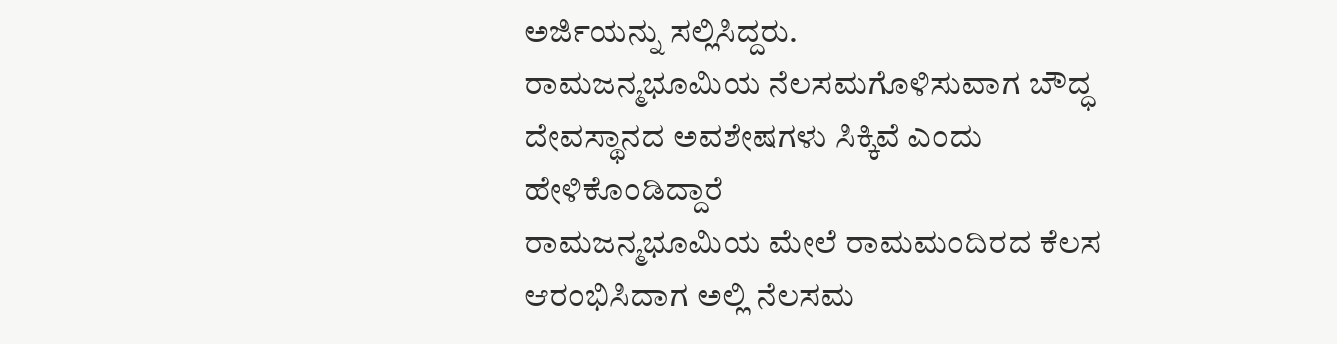ಅರ್ಜಿಯನ್ನು ಸಲ್ಲಿಸಿದ್ದರು.
ರಾಮಜನ್ಮಭೂಮಿಯ ನೆಲಸಮಗೊಳಿಸುವಾಗ ಬೌದ್ಧ ದೇವಸ್ಥಾನದ ಅವಶೇಷಗಳು ಸಿಕ್ಕಿವೆ ಎಂದು ಹೇಳಿಕೊಂಡಿದ್ದಾರೆ
ರಾಮಜನ್ಮಭೂಮಿಯ ಮೇಲೆ ರಾಮಮಂದಿರದ ಕೆಲಸ ಆರಂಭಿಸಿದಾಗ ಅಲ್ಲಿ ನೆಲಸಮ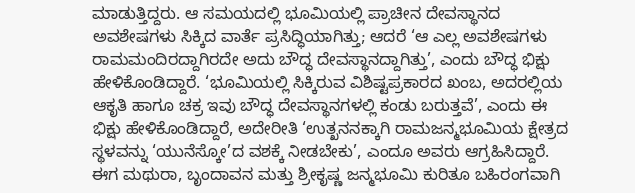ಮಾಡುತ್ತಿದ್ದರು. ಆ ಸಮಯದಲ್ಲಿ ಭೂಮಿಯಲ್ಲಿ ಪ್ರಾಚೀನ ದೇವಸ್ಥಾನದ ಅವಶೇಷಗಳು ಸಿಕ್ಕಿದ ವಾರ್ತೆ ಪ್ರಸಿದ್ಧಿಯಾಗಿತ್ತು; ಆದರೆ ‘ಆ ಎಲ್ಲ ಅವಶೇಷಗಳು ರಾಮಮಂದಿರದ್ದಾಗಿರದೇ ಅದು ಬೌದ್ಧ ದೇವಸ್ಥಾನದ್ದಾಗಿತ್ತು’, ಎಂದು ಬೌದ್ಧ ಭಿಕ್ಷು ಹೇಳಿಕೊಂಡಿದ್ದಾರೆ. ‘ಭೂಮಿಯಲ್ಲಿ ಸಿಕ್ಕಿರುವ ವಿಶಿಷ್ಟಪ್ರಕಾರದ ಖಂಬ, ಅದರಲ್ಲಿಯ ಆಕೃತಿ ಹಾಗೂ ಚಕ್ರ ಇವು ಬೌದ್ಧ ದೇವಸ್ಥಾನಗಳಲ್ಲಿ ಕಂಡು ಬರುತ್ತವೆ’, ಎಂದು ಈ ಭಿಕ್ಷು ಹೇಳಿಕೊಂಡಿದ್ದಾರೆ, ಅದೇರೀತಿ ‘ಉತ್ಖನನಕ್ಕಾಗಿ ರಾಮಜನ್ಮಭೂಮಿಯ ಕ್ಷೇತ್ರದ ಸ್ಥಳವನ್ನು ‘ಯುನೆಸ್ಕೋ’ದ ವಶಕ್ಕೆ ನೀಡಬೇಕು’, ಎಂದೂ ಅವರು ಆಗ್ರಹಿಸಿದ್ದಾರೆ.
ಈಗ ಮಥುರಾ, ಬೃಂದಾವನ ಮತ್ತು ಶ್ರೀಕೃಷ್ಣ ಜನ್ಮಭೂಮಿ ಕುರಿತೂ ಬಹಿರಂಗವಾಗಿ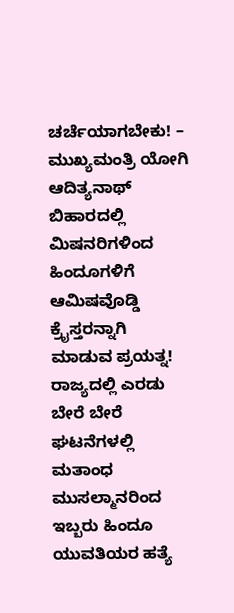ಚರ್ಚೆಯಾಗಬೇಕು! – ಮುಖ್ಯಮಂತ್ರಿ ಯೋಗಿ ಆದಿತ್ಯನಾಥ್
ಬಿಹಾರದಲ್ಲಿ ಮಿಷನರಿಗಳಿಂದ ಹಿಂದೂಗಳಿಗೆ ಆಮಿಷವೊಡ್ಡಿ ಕ್ರೈಸ್ತರನ್ನಾಗಿ ಮಾಡುವ ಪ್ರಯತ್ನ!
ರಾಜ್ಯದಲ್ಲಿ ಎರಡು ಬೇರೆ ಬೇರೆ ಘಟನೆಗಳಲ್ಲಿ ಮತಾಂಧ ಮುಸಲ್ಮಾನರಿಂದ ಇಬ್ಬರು ಹಿಂದೂ ಯುವತಿಯರ ಹತ್ಯೆ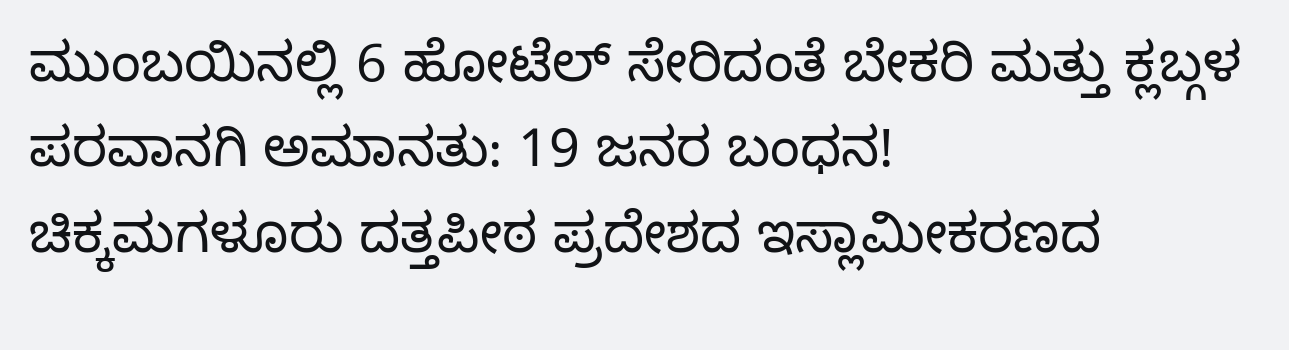ಮುಂಬಯಿನಲ್ಲಿ 6 ಹೋಟೆಲ್ ಸೇರಿದಂತೆ ಬೇಕರಿ ಮತ್ತು ಕ್ಲಬ್ಗಳ ಪರವಾನಗಿ ಅಮಾನತು: 19 ಜನರ ಬಂಧನ!
ಚಿಕ್ಕಮಗಳೂರು ದತ್ತಪೀಠ ಪ್ರದೇಶದ ಇಸ್ಲಾಮೀಕರಣದ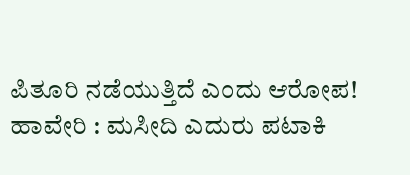ಪಿತೂರಿ ನಡೆಯುತ್ತಿದೆ ಎಂದು ಆರೋಪ!
ಹಾವೇರಿ : ಮಸೀದಿ ಎದುರು ಪಟಾಕಿ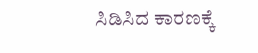ಸಿಡಿಸಿದ ಕಾರಣಕ್ಕೆ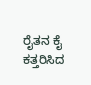ರೈತನ ಕೈ ಕತ್ತರಿಸಿದ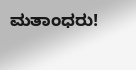ಮತಾಂಧರು!